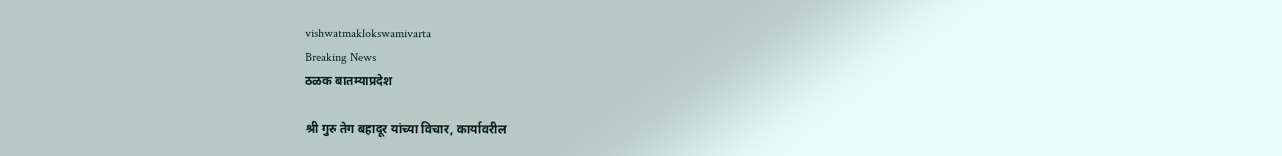vishwatmaklokswamivarta
Breaking News
ठळक बातम्याप्रदेश

श्री गुरु तेग बहादूर यांच्या विचार, कार्यावरील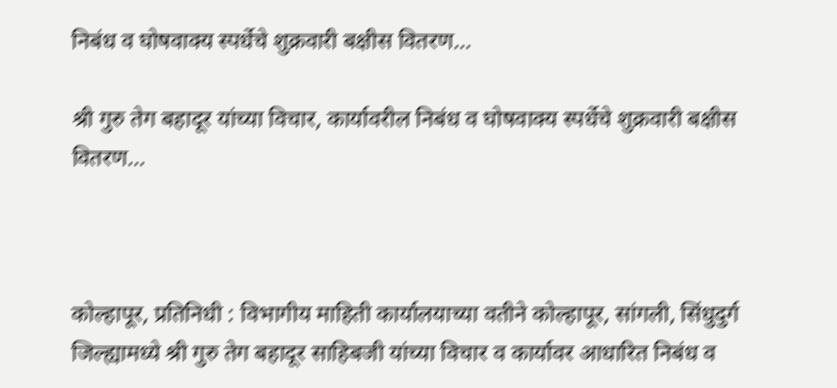निबंध व घोषवाक्य स्पर्धेचे शुक्रवारी बक्षीस वितरण…

श्री गुरु तेग बहादूर यांच्या विचार, कार्यावरील निबंध व घोषवाक्य स्पर्धेचे शुक्रवारी बक्षीस वितरण…



कोल्हापूर, प्रतिनिधी : विभागीय माहिती कार्यालयाच्या वतीने कोल्हापूर, सांगली, सिंधुदुर्ग जिल्ह्यामध्ये श्री गुरु तेग बहादूर साहिबजी यांच्या विचार व कार्यावर आधारित निबंध व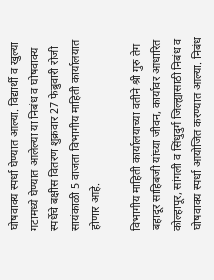घोषवाक्य स्पर्धा घेण्यात आल्या. विद्यार्थी व खुल्या गटामध्ये घेण्यात आलेल्या या निबंध व घोषवाक्य स्पर्धेचे बक्षीस वितरण शुक्रवार 27 फेब्रुवारी रोजी सायंकाळी 5 वाजता विभागीय माहिती कार्यालयात होणार आहे.

विभागीय माहिती कार्यालयाच्या वतीने श्री गुरु तेग बहादूर साहिबजी यांच्या जीवन, कार्यावर आधारित कोल्हापूर, सांगली व सिंधुदुर्ग जिल्ह्यासाठी निबंध व घोषवाक्य स्पर्धा आयोजित करण्यात आल्या. निबंध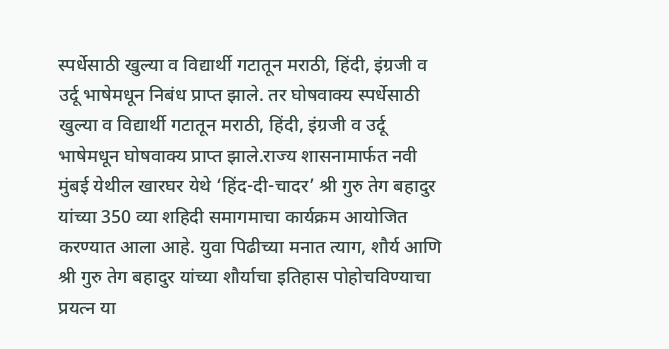स्पर्धेसाठी खुल्या व विद्यार्थी गटातून मराठी, हिंदी, इंग्रजी व उर्दू भाषेमधून निबंध प्राप्त झाले. तर घोषवाक्य स्पर्धेसाठी खुल्या व विद्यार्थी गटातून मराठी, हिंदी, इंग्रजी व उर्दू भाषेमधून घोषवाक्य प्राप्त झाले.राज्य शासनामार्फत नवी मुंबई येथील खारघर येथे ‘हिंद-दी-चादर’ श्री गुरु तेग बहादुर यांच्या 350 व्या शहिदी समागमाचा कार्यक्रम आयोजित करण्यात आला आहे. युवा पिढीच्या मनात त्याग, शौर्य आणि श्री गुरु तेग बहादुर यांच्या शौर्याचा इतिहास पोहोचविण्याचा प्रयत्न या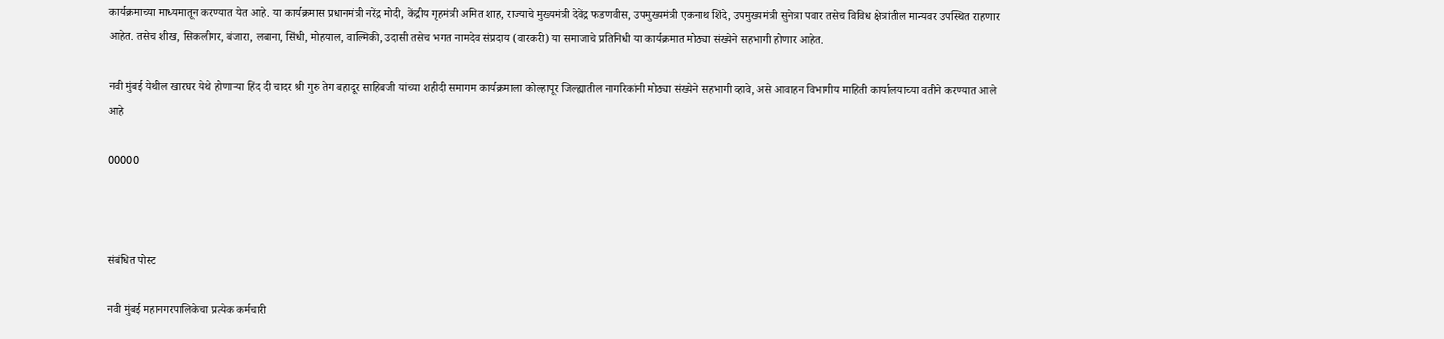कार्यक्रमाच्या माध्यमातून करण्यात येत आहे. या कार्यक्रमास प्रधानमंत्री नरेंद्र मोदी, केंद्रीय गृहमंत्री अमित शाह, राज्याचे मुख्यमंत्री देवेंद्र फडणवीस, उपमुख्यमंत्री एकनाथ शिंदे, उपमुख्यमंत्री सुनेत्रा पवार तसेच विविध क्षेत्रांतील मान्यवर उपस्थित राहणार आहेत. तसेच शीख, सिकलीगर, बंजारा, लबाना, सिंधी, मोहयाल, वाल्मिकी, उदासी तसेच भगत नामदेव संप्रदाय (वारकरी) या समाजाचे प्रतिनिधी या कार्यक्रमात मोठ्या संख्येने सहभागी होणार आहेत.

नवी मुंबई येथील खारघर येथे होणाऱ्या हिंद दी चादर श्री गुरु तेग बहादूर साहिबजी यांच्या शहीदी समागम कार्यक्रमाला कोल्हापूर जिल्ह्यातील नागरिकांनी मोठ्या संख्येने सहभागी व्हावे, असे आवाहन विभागीय माहिती कार्यालयाच्या वतीने करण्यात आले आहे

00000



संबंधित पोस्ट

नवी मुंबई महानगरपालिकेचा प्रत्येक कर्मचारी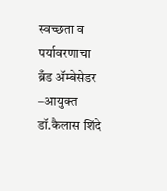स्वच्छता व पर्यावरणाचा ब्रँड ॲम्बेसेडर –आयुक्त डॉ.कैलास शिंदे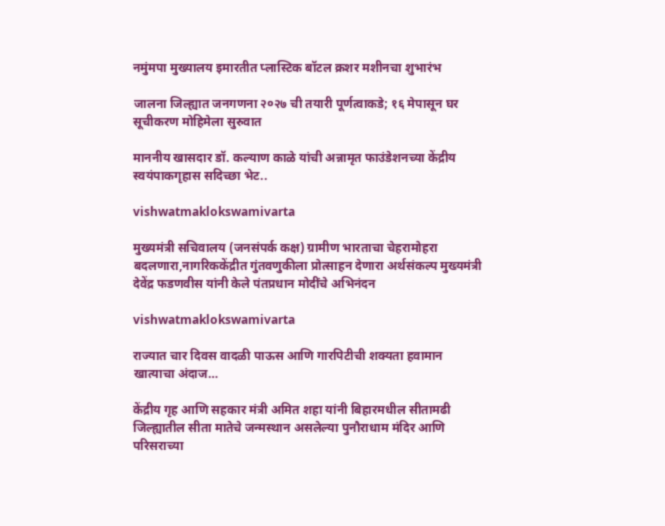नमुंमपा मुख्यालय इमारतीत प्लास्टिक बॉटल क्रशर मशीनचा शुभारंभ

जालना जिल्ह्यात जनगणना २०२७ ची तयारी पूर्णत्वाकडे; १६ मेपासून घर सूचीकरण मोहिमेला सुरुवात

माननीय खासदार डॉ. कल्याण काळे यांची अन्नामृत फाउंडेशनच्या केंद्रीय स्वयंपाकगृहास सदिच्छा भेट..

vishwatmaklokswamivarta

मुख्यमंत्री सचिवालय (जनसंपर्क कक्ष) ग्रामीण भारताचा चेहरामोहरा बदलणारा,नागरिककेंद्रीत गुंतवणुकीला प्रोत्साहन देणारा अर्थसंकल्प मुख्यमंत्री देवेंद्र फडणवीस यांनी केले पंतप्रधान मोदींचे अभिनंदन

vishwatmaklokswamivarta

राज्यात चार दिवस वादळी पाऊस आणि गारपिटीची शक्यता हवामान खात्याचा अंदाज…

केंद्रीय गृह आणि सहकार मंत्री अमित शहा यांनी बिहारमधील सीतामढी जिल्ह्यातील सीता मातेचे जन्मस्थान असलेल्या पुनौराधाम मंदिर आणि परिसराच्या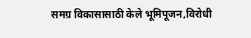समग्र विकासासाठी केले भूमिपूजन,विरोधी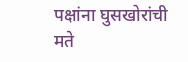पक्षांना घुसखोरांची मते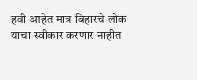हवी आहेत मात्र बिहारचे लोक याचा स्वीकार करणार नाहीत